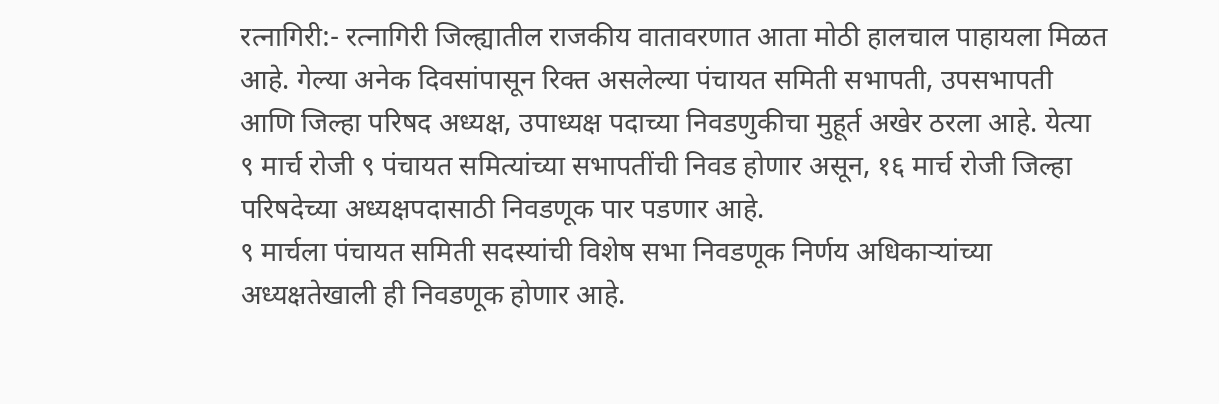रत्नागिरी:- रत्नागिरी जिल्ह्यातील राजकीय वातावरणात आता मोठी हालचाल पाहायला मिळत आहे. गेल्या अनेक दिवसांपासून रिक्त असलेल्या पंचायत समिती सभापती, उपसभापती आणि जिल्हा परिषद अध्यक्ष, उपाध्यक्ष पदाच्या निवडणुकीचा मुहूर्त अखेर ठरला आहे. येत्या ९ मार्च रोजी ९ पंचायत समित्यांच्या सभापतींची निवड होणार असून, १६ मार्च रोजी जिल्हा परिषदेच्या अध्यक्षपदासाठी निवडणूक पार पडणार आहे.
९ मार्चला पंचायत समिती सदस्यांची विशेष सभा निवडणूक निर्णय अधिकाऱ्यांच्या अध्यक्षतेखाली ही निवडणूक होणार आहे.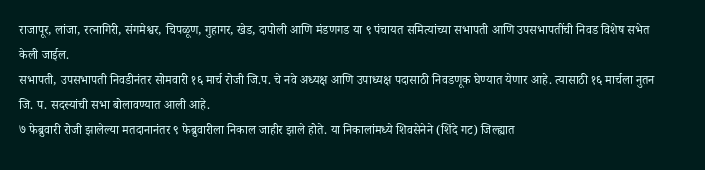राजापूर, लांजा, रत्नागिरी, संगमेश्वर, चिपळूण, गुहागर, खेड, दापोली आणि मंडणगड या ९ पंचायत समित्यांच्या सभापती आणि उपसभापतींची निवड विशेष सभेत केली जाईल.
सभापती, उपसभापती निवडीनंतर सोमवारी १६ मार्च रोजी जि.प. चे नवे अध्यक्ष आणि उपाध्यक्ष पदासाठी निवडणूक घेण्यात येणार आहे. त्यासाठी १६ मार्चला नुतन जि. प. सदस्यांची सभा बोलावण्यात आली आहे.
७ फेब्रुवारी रोजी झालेल्या मतदानानंतर ९ फेब्रुवारीला निकाल जाहीर झाले होते. या निकालांमध्ये शिवसेनेने (शिंदे गट) जिल्ह्यात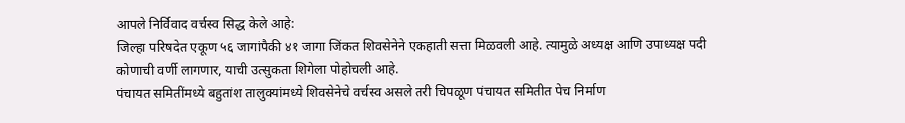आपले निर्विवाद वर्चस्व सिद्ध केले आहे:
जिल्हा परिषदेत एकूण ५६ जागांपैकी ४१ जागा जिंकत शिवसेनेने एकहाती सत्ता मिळवली आहे. त्यामुळे अध्यक्ष आणि उपाध्यक्ष पदी कोणाची वर्णी लागणार, याची उत्सुकता शिगेला पोहोचली आहे.
पंचायत समितींमध्ये बहुतांश तालुक्यांमध्ये शिवसेनेचे वर्चस्व असले तरी चिपळूण पंचायत समितीत पेच निर्माण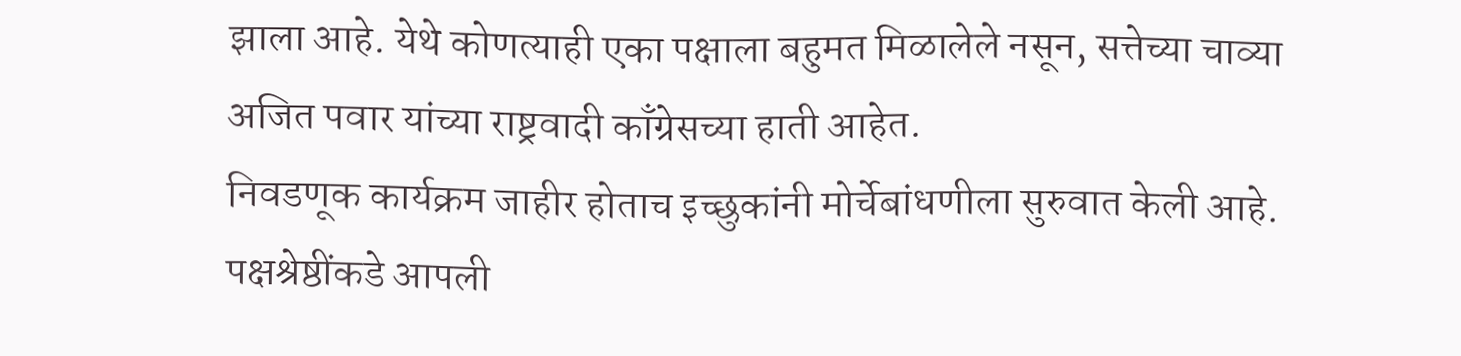झाला आहे. येथे कोणत्याही एका पक्षाला बहुमत मिळालेले नसून, सत्तेच्या चाव्या अजित पवार यांच्या राष्ट्रवादी काँग्रेसच्या हाती आहेत.
निवडणूक कार्यक्रम जाहीर होताच इच्छुकांनी मोर्चेबांधणीला सुरुवात केली आहे. पक्षश्रेष्ठींकडे आपली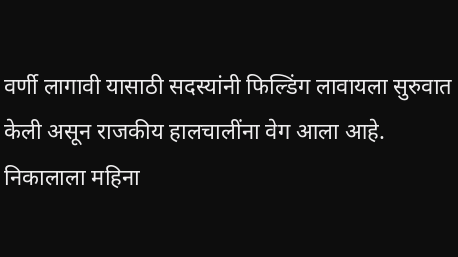वर्णी लागावी यासाठी सदस्यांनी फिल्डिंग लावायला सुरुवात केली असून राजकीय हालचालींना वेग आला आहे.
निकालाला महिना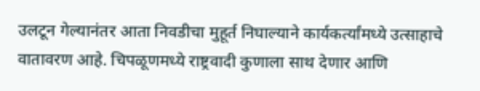उलटून गेल्यानंतर आता निवडीचा मुहूर्त निघाल्याने कार्यकर्त्यांमध्ये उत्साहाचे वातावरण आहे. चिपळूणमध्ये राष्ट्रवादी कुणाला साथ देणार आणि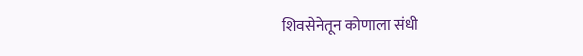शिवसेनेतून कोणाला संधी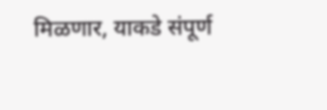मिळणार, याकडे संपूर्ण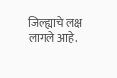जिल्ह्याचे लक्ष लागले आहे.